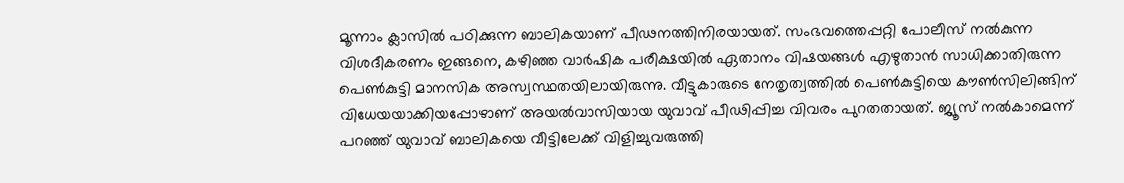മൂന്നാം ക്ലാസില്‍ പഠിക്കുന്ന ബാലികയാണ് പീഢനത്തിനിരയായത്. സംഭവത്തെപ്പറ്റി പോലീസ് നല്‍കുന്ന വിശദീകരണം ഇങ്ങനെ, കഴിഞ്ഞ വാര്‍ഷിക പരീക്ഷയില്‍ ഏതാനം വിഷയങ്ങള്‍ എഴുതാന്‍ സാധിക്കാതിരുന്ന പെണ്‍കുട്ടി മാനസിക അസ്വസ്ഥതയിലായിരുന്നു. വീട്ടുകാരുടെ നേതൃത്വത്തില്‍ പെണ്‍കുട്ടിയെ കൗണ്‍സിലിങ്ങിന് വിധേയയാക്കിയപ്പോഴാണ് അയല്‍വാസിയായ യുവാവ് പീഢിപ്പിച്ച വിവരം പുറതതായത്. ജ്യൂസ് നല്‍കാമെന്ന് പറഞ്ഞ് യുവാവ് ബാലികയെ വീട്ടിലേക്ക് വിളിച്ചുവരുത്തി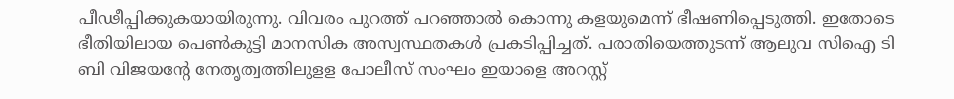പീഢീപ്പിക്കുകയായിരുന്നു. വിവരം പുറത്ത് പറഞ്ഞാല്‍ കൊന്നു കളയുമെന്ന് ഭീഷണിപ്പെടുത്തി. ഇതോടെ ഭീതിയിലായ പെണ്‍കുട്ടി മാനസിക അസ്വസ്ഥതകള്‍ പ്രകടിപ്പിച്ചത്. പരാതിയെത്തുടന്ന് ആലുവ സിഐ ടി ബി വിജയന്റേ നേതൃത്വത്തിലുളള പോലീസ് സംഘം ഇയാളെ അറസ്റ്റ്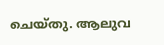ചെയ്തു. ആലുവ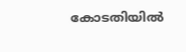കോടതിയില്‍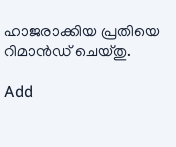ഹാജരാക്കിയ പ്രതിയെ റിമാന്‍ഡ് ചെയ്തു.

Add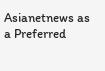Asianetnews as a Preferred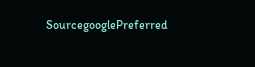SourcegooglePreferred